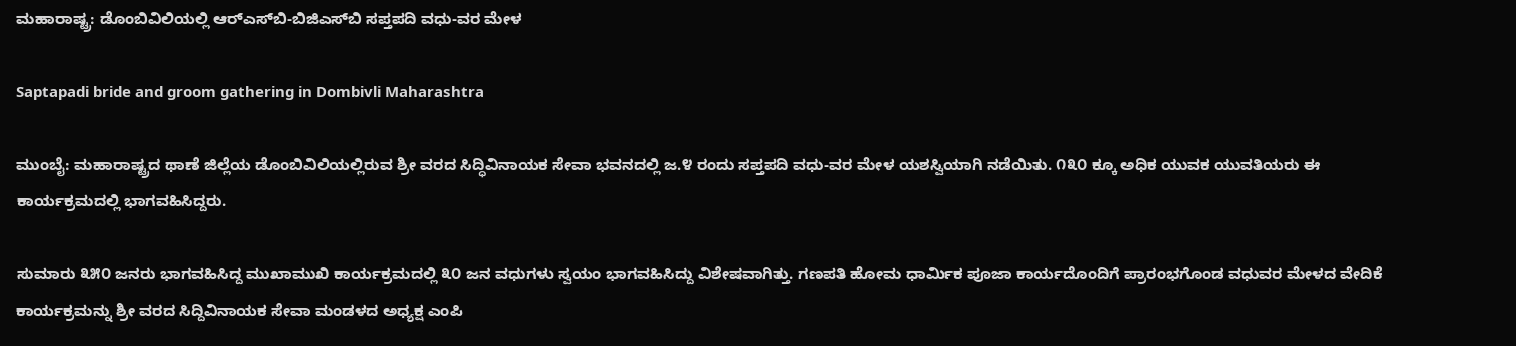ಮಹಾರಾಷ್ಟ್ರ: ಡೊಂಬಿವಿಲಿಯಲ್ಲಿ ಆರ್‌ಎಸ್‌ಬಿ-ಬಿಜಿಎಸ್‌ಬಿ ಸಪ್ತಪದಿ ವಧು-ವರ ಮೇಳ

Saptapadi bride and groom gathering in Dombivli Maharashtra

ಮುಂಬೈ: ಮಹಾರಾಷ್ಟ್ರದ ಥಾಣೆ ಜಿಲ್ಲೆಯ ಡೊಂಬಿವಿಲಿಯಲ್ಲಿರುವ ಶ್ರೀ ವರದ ಸಿದ್ಧಿವಿನಾಯಕ ಸೇವಾ ಭವನದಲ್ಲಿ ಜ.೪ ರಂದು ಸಪ್ತಪದಿ ವಧು-ವರ ಮೇಳ ಯಶಸ್ವಿಯಾಗಿ ನಡೆಯಿತು. ೧೩೦ ಕ್ಕೂ ಅಧಿಕ ಯುವಕ ಯುವತಿಯರು ಈ ಕಾರ್ಯಕ್ರಮದಲ್ಲಿ ಭಾಗವಹಿಸಿದ್ದರು.

ಸುಮಾರು ೩೫೦ ಜನರು ಭಾಗವಹಿಸಿದ್ದ ಮುಖಾಮುಖಿ ಕಾರ್ಯಕ್ರಮದಲ್ಲಿ ೩೦ ಜನ ವಧುಗಳು ಸ್ವಯಂ ಭಾಗವಹಿಸಿದ್ದು ವಿಶೇಷವಾಗಿತ್ತು. ಗಣಪತಿ ಹೋಮ ಧಾರ್ಮಿಕ ಪೂಜಾ ಕಾರ್ಯದೊಂದಿಗೆ ಪ್ರಾರಂಭಗೊಂಡ ವಧುವರ ಮೇಳದ ವೇದಿಕೆ ಕಾರ್ಯಕ್ರಮನ್ನು ಶ್ರೀ ವರದ ಸಿದ್ದಿವಿನಾಯಕ ಸೇವಾ ಮಂಡಳದ ಅಧ್ಯಕ್ಷ ಎಂಪಿ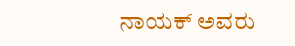ನಾಯಕ್ ಅವರು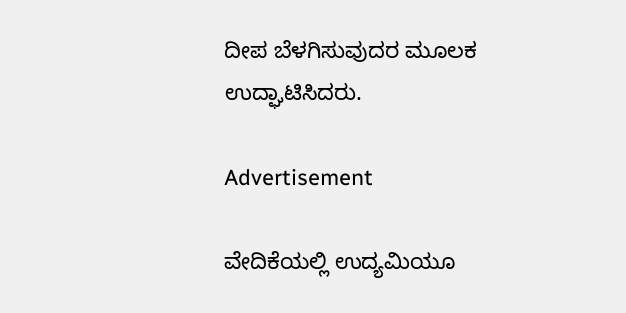ದೀಪ ಬೆಳಗಿಸುವುದರ ಮೂಲಕ ಉದ್ಘಾಟಿಸಿದರು.

Advertisement

ವೇದಿಕೆಯಲ್ಲಿ ಉದ್ಯಮಿಯೂ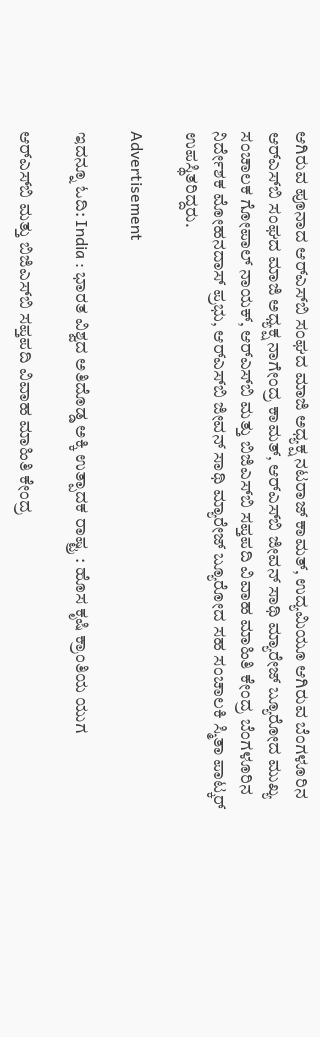ಆಗಿರುವ ಪೂನಾದ ಆರ್‌ಎಸ್‌ಬಿ ಸಂಘದ ಮಾಜಿ ಅಧ್ಯಕ್ಷ ನಟರಾಜ್ ಕಾಮತ್, ಉದ್ಯಮಿಯೂ ಆಗಿರುವ ಬೆಂಗಳೂರಿನ ಆರ್‌ಎಸ್‌ಬಿ ಸಂಘದ ಮಾಜಿ ಅಧ್ಯಕ್ಷ ನಾಗೇಂದ್ರ ಕಾಮತ್, ಆರ್‌ಎಸ್‌ಬಿ ಜೀವನ್ ಸಾಥಿ ಮ್ಯಾರೇಜ್ ಬ್ಯೂರೋದ ಮುಖ್ಯ ಸಂಚಾಲಕ ಗೋಪಾಲ್ ನಾಯಕ್, ಆರ್‌ಎಸ್‌ಬಿ ಮತ್ತು ಬಿಜಿಎಸ್‌ಬಿ ಸಪ್ತಪದಿ ವಿವಾಹ ಮಾಹಿತಿ ಕೇಂದ್ರ ಬೆಂಗಳೂರಿನ ನಿರ್ದೇಶಕ ಮೋಹನದಾಸ್ ಪ್ರಭು, ಆರ್‌ಎಸ್‌ಬಿ ಜೀವನ್ ಸಾಥಿ ಮ್ಯಾರೇಜ್ ಬ್ಯೂರೋದ ಸಹ ಸಂಚಾಲಕಿ ಸ್ಮಿತಾ ಪಾಟ್ಕರ್ ಉಪಸ್ಥಿತರಿದ್ದರು.

Advertisement

ಇದನ್ನೂ ಓದಿ: India : ಭಾರತ ವಿಶ್ವದ ಅತಿದೊಡ್ಡ ಅಕ್ಕಿ ಉತ್ಪಾದಕ ರಾಷ್ಟ್ರ : ಹೊಸ ಕೃಷಿ ಕ್ರಾಂತಿಯ ಯುಗ

ಆರ್‌ಎಸ್‌ಬಿ ಮತ್ತು ಬಿಜಿಎಸ್‌ಬಿ ಸಪ್ತಪದಿ ವಿವಾಹ ಮಾಹಿತಿ ಕೇಂದ್ರ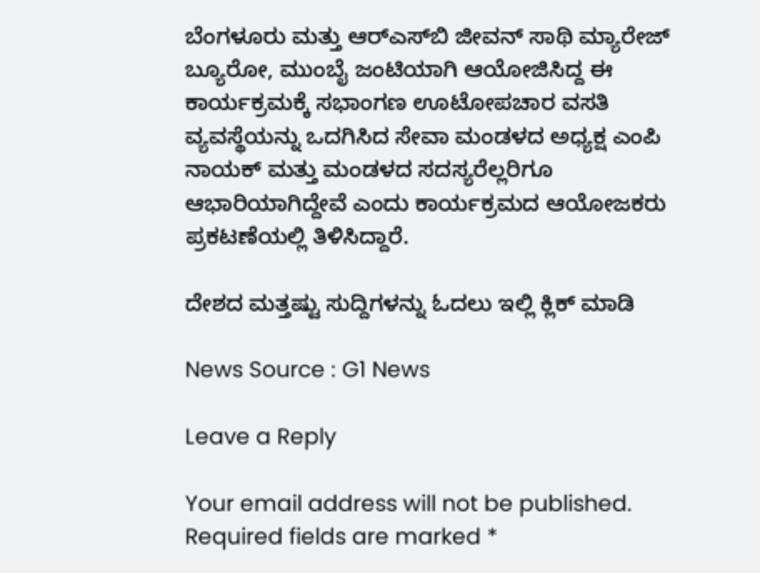ಬೆಂಗಳೂರು ಮತ್ತು ಆರ್‌ಎಸ್‌ಬಿ ಜೀವನ್ ಸಾಥಿ ಮ್ಯಾರೇಜ್ ಬ್ಯೂರೋ, ಮುಂಬೈ ಜಂಟಿಯಾಗಿ ಆಯೋಜಿಸಿದ್ದ ಈ ಕಾರ್ಯಕ್ರಮಕ್ಕೆ ಸಭಾಂಗಣ ಊಟೋಪಚಾರ ವಸತಿ ವ್ಯವಸ್ಥೆಯನ್ನು ಒದಗಿಸಿದ ಸೇವಾ ಮಂಡಳದ ಅಧ್ಯಕ್ಷ ಎಂಪಿ ನಾಯಕ್ ಮತ್ತು ಮಂಡಳದ ಸದಸ್ಯರೆಲ್ಲರಿಗೂ ಆಭಾರಿಯಾಗಿದ್ದೇವೆ ಎಂದು ಕಾರ್ಯಕ್ರಮದ ಆಯೋಜಕರು ಪ್ರಕಟಣೆಯಲ್ಲಿ ತಿಳಿಸಿದ್ದಾರೆ.

ದೇಶದ ಮತ್ತಷ್ಟು ಸುದ್ದಿಗಳನ್ನು ಓದಲು ಇಲ್ಲಿ ಕ್ಲಿಕ್‌ ಮಾಡಿ

News Source : G1 News

Leave a Reply

Your email address will not be published. Required fields are marked *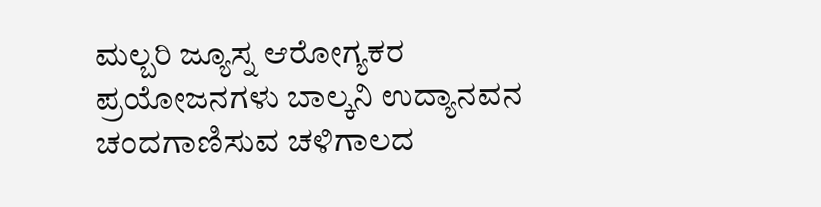ಮಲ್ಬರಿ ಜ್ಯೂಸ್ನ ಆರೋಗ್ಯಕರ ಪ್ರಯೋಜನಗಳು ಬಾಲ್ಕನಿ ಉದ್ಯಾನವನ ಚಂದಗಾಣಿಸುವ ಚಳಿಗಾಲದ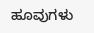ಹೂವುಗಳು